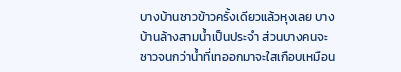บางบ้านซาวข้าวครั้งเดียวแล้วหุงเลย บางบ้านล้างสามน้ำเป็นประจำ ส่วนบางคนจะซาวจนกว่าน้ำที่เทออกมาจะใสเกือบเหมือน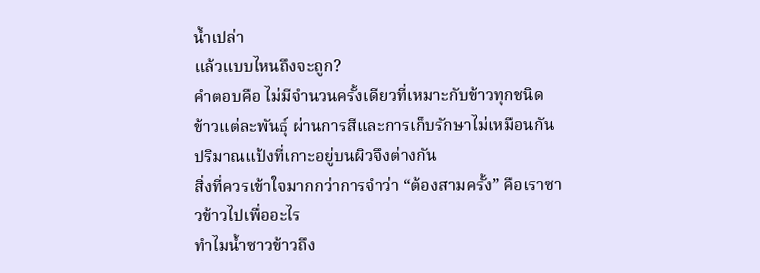น้ำเปล่า
แล้วแบบไหนถึงจะถูก?
คำตอบคือ ไม่มีจำนวนครั้งเดียวที่เหมาะกับข้าวทุกชนิด
ข้าวแต่ละพันธุ์ ผ่านการสีและการเก็บรักษาไม่เหมือนกัน ปริมาณแป้งที่เกาะอยู่บนผิวจึงต่างกัน
สิ่งที่ควรเข้าใจมากกว่าการจำว่า “ต้องสามครั้ง” คือเราซาวข้าวไปเพื่ออะไร
ทำไมน้ำซาวข้าวถึง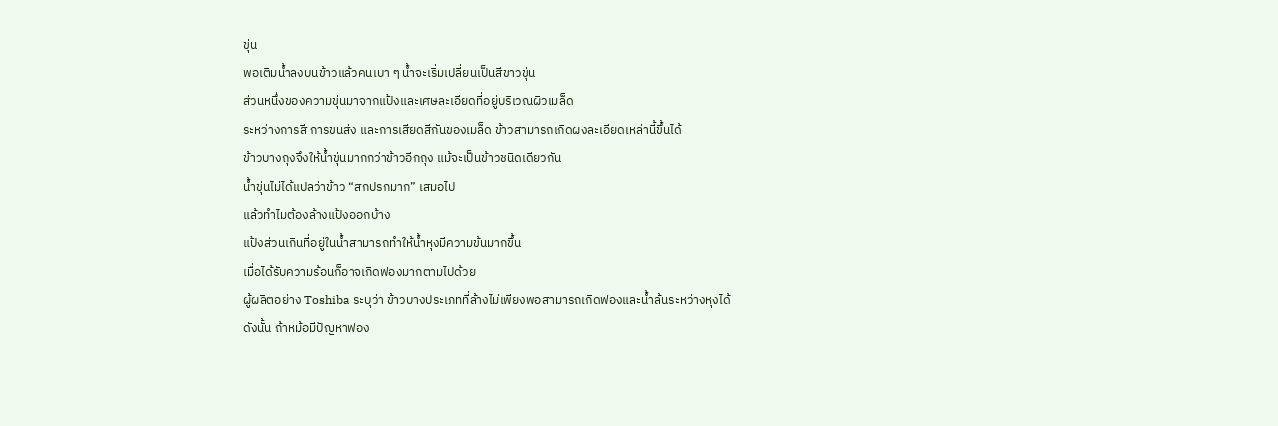ขุ่น
พอเติมน้ำลงบนข้าวแล้วคนเบา ๆ น้ำจะเริ่มเปลี่ยนเป็นสีขาวขุ่น
ส่วนหนึ่งของความขุ่นมาจากแป้งและเศษละเอียดที่อยู่บริเวณผิวเมล็ด
ระหว่างการสี การขนส่ง และการเสียดสีกันของเมล็ด ข้าวสามารถเกิดผงละเอียดเหล่านี้ขึ้นได้
ข้าวบางถุงจึงให้น้ำขุ่นมากกว่าข้าวอีกถุง แม้จะเป็นข้าวชนิดเดียวกัน
น้ำขุ่นไม่ได้แปลว่าข้าว “สกปรกมาก” เสมอไป
แล้วทำไมต้องล้างแป้งออกบ้าง
แป้งส่วนเกินที่อยู่ในน้ำสามารถทำให้น้ำหุงมีความข้นมากขึ้น
เมื่อได้รับความร้อนก็อาจเกิดฟองมากตามไปด้วย
ผู้ผลิตอย่าง Toshiba ระบุว่า ข้าวบางประเภทที่ล้างไม่เพียงพอสามารถเกิดฟองและน้ำล้นระหว่างหุงได้
ดังนั้น ถ้าหม้อมีปัญหาฟอง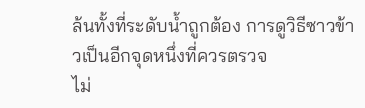ล้นทั้งที่ระดับน้ำถูกต้อง การดูวิธีซาวข้าวเป็นอีกจุดหนึ่งที่ควรตรวจ
ไม่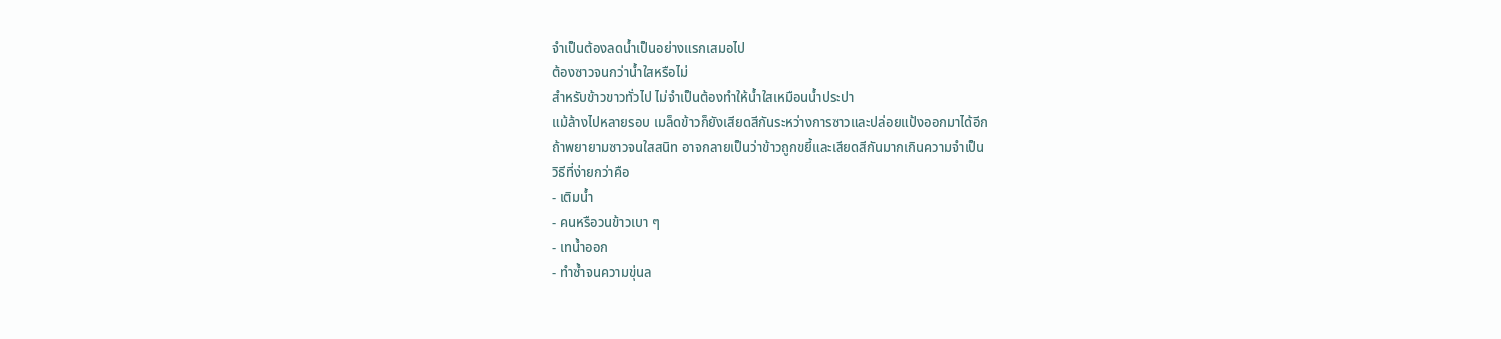จำเป็นต้องลดน้ำเป็นอย่างแรกเสมอไป
ต้องซาวจนกว่าน้ำใสหรือไม่
สำหรับข้าวขาวทั่วไป ไม่จำเป็นต้องทำให้น้ำใสเหมือนน้ำประปา
แม้ล้างไปหลายรอบ เมล็ดข้าวก็ยังเสียดสีกันระหว่างการซาวและปล่อยแป้งออกมาได้อีก
ถ้าพยายามซาวจนใสสนิท อาจกลายเป็นว่าข้าวถูกขยี้และเสียดสีกันมากเกินความจำเป็น
วิธีที่ง่ายกว่าคือ
- เติมน้ำ
- คนหรือวนข้าวเบา ๆ
- เทน้ำออก
- ทำซ้ำจนความขุ่นล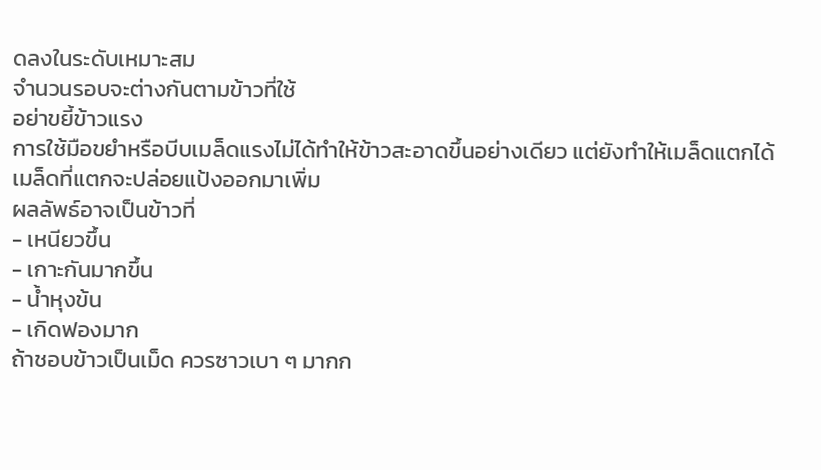ดลงในระดับเหมาะสม
จำนวนรอบจะต่างกันตามข้าวที่ใช้
อย่าขยี้ข้าวแรง
การใช้มือขยำหรือบีบเมล็ดแรงไม่ได้ทำให้ข้าวสะอาดขึ้นอย่างเดียว แต่ยังทำให้เมล็ดแตกได้
เมล็ดที่แตกจะปล่อยแป้งออกมาเพิ่ม
ผลลัพธ์อาจเป็นข้าวที่
- เหนียวขึ้น
- เกาะกันมากขึ้น
- น้ำหุงข้น
- เกิดฟองมาก
ถ้าชอบข้าวเป็นเม็ด ควรซาวเบา ๆ มากก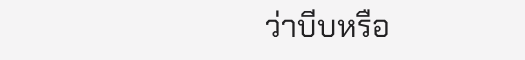ว่าบีบหรือ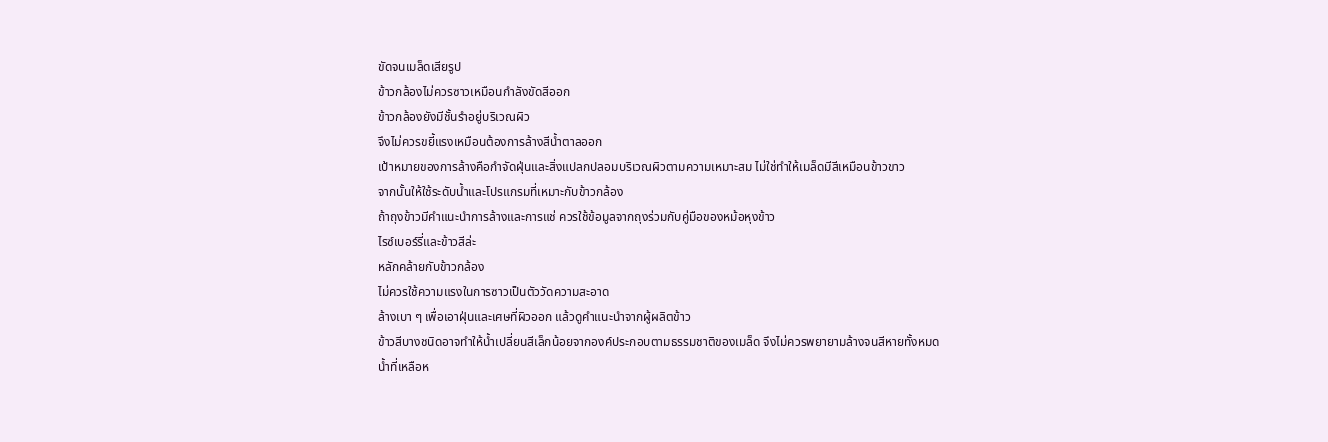ขัดจนเมล็ดเสียรูป
ข้าวกล้องไม่ควรซาวเหมือนกำลังขัดสีออก
ข้าวกล้องยังมีชั้นรำอยู่บริเวณผิว
จึงไม่ควรขยี้แรงเหมือนต้องการล้างสีน้ำตาลออก
เป้าหมายของการล้างคือกำจัดฝุ่นและสิ่งแปลกปลอมบริเวณผิวตามความเหมาะสม ไม่ใช่ทำให้เมล็ดมีสีเหมือนข้าวขาว
จากนั้นให้ใช้ระดับน้ำและโปรแกรมที่เหมาะกับข้าวกล้อง
ถ้าถุงข้าวมีคำแนะนำการล้างและการแช่ ควรใช้ข้อมูลจากถุงร่วมกับคู่มือของหม้อหุงข้าว
ไรซ์เบอร์รี่และข้าวสีล่ะ
หลักคล้ายกับข้าวกล้อง
ไม่ควรใช้ความแรงในการซาวเป็นตัววัดความสะอาด
ล้างเบา ๆ เพื่อเอาฝุ่นและเศษที่ผิวออก แล้วดูคำแนะนำจากผู้ผลิตข้าว
ข้าวสีบางชนิดอาจทำให้น้ำเปลี่ยนสีเล็กน้อยจากองค์ประกอบตามธรรมชาติของเมล็ด จึงไม่ควรพยายามล้างจนสีหายทั้งหมด
น้ำที่เหลือห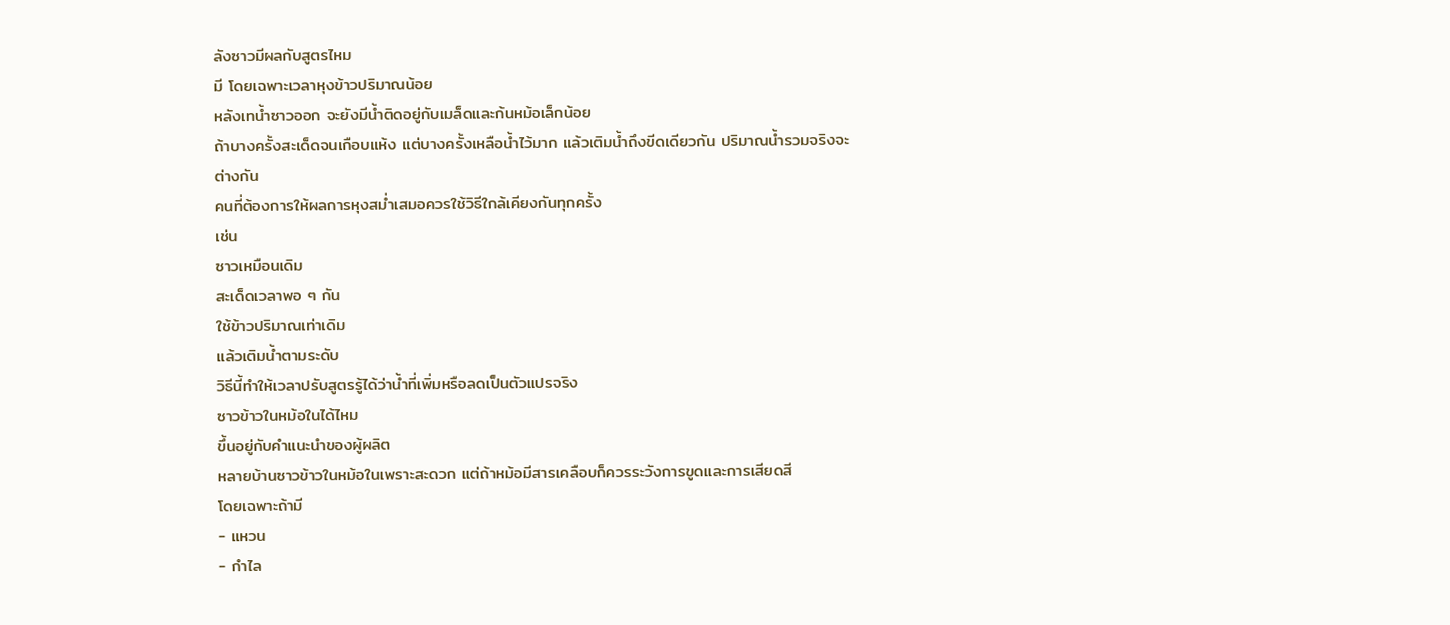ลังซาวมีผลกับสูตรไหม
มี โดยเฉพาะเวลาหุงข้าวปริมาณน้อย
หลังเทน้ำซาวออก จะยังมีน้ำติดอยู่กับเมล็ดและก้นหม้อเล็กน้อย
ถ้าบางครั้งสะเด็ดจนเกือบแห้ง แต่บางครั้งเหลือน้ำไว้มาก แล้วเติมน้ำถึงขีดเดียวกัน ปริมาณน้ำรวมจริงจะต่างกัน
คนที่ต้องการให้ผลการหุงสม่ำเสมอควรใช้วิธีใกล้เคียงกันทุกครั้ง
เช่น
ซาวเหมือนเดิม
สะเด็ดเวลาพอ ๆ กัน
ใช้ข้าวปริมาณเท่าเดิม
แล้วเติมน้ำตามระดับ
วิธีนี้ทำให้เวลาปรับสูตรรู้ได้ว่าน้ำที่เพิ่มหรือลดเป็นตัวแปรจริง
ซาวข้าวในหม้อในได้ไหม
ขึ้นอยู่กับคำแนะนำของผู้ผลิต
หลายบ้านซาวข้าวในหม้อในเพราะสะดวก แต่ถ้าหม้อมีสารเคลือบก็ควรระวังการขูดและการเสียดสี
โดยเฉพาะถ้ามี
- แหวน
- กำไล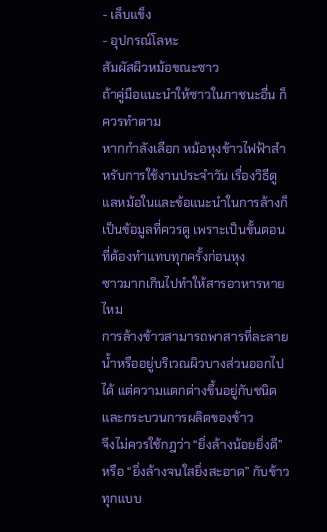- เล็บแข็ง
- อุปกรณ์โลหะ
สัมผัสผิวหม้อขณะซาว
ถ้าคู่มือแนะนำให้ซาวในภาชนะอื่น ก็ควรทำตาม
หากกำลังเลือก หม้อหุงข้าวไฟฟ้าสำหรับการใช้งานประจำวัน เรื่องวิธีดูแลหม้อในและข้อแนะนำในการล้างก็เป็นข้อมูลที่ควรดู เพราะเป็นขั้นตอนที่ต้องทำแทบทุกครั้งก่อนหุง
ซาวมากเกินไปทำให้สารอาหารหายไหม
การล้างข้าวสามารถพาสารที่ละลายน้ำหรืออยู่บริเวณผิวบางส่วนออกไปได้ แต่ความแตกต่างขึ้นอยู่กับชนิดและกระบวนการผลิตของข้าว
จึงไม่ควรใช้กฎว่า “ยิ่งล้างน้อยยิ่งดี” หรือ “ยิ่งล้างจนใสยิ่งสะอาด” กับข้าวทุกแบบ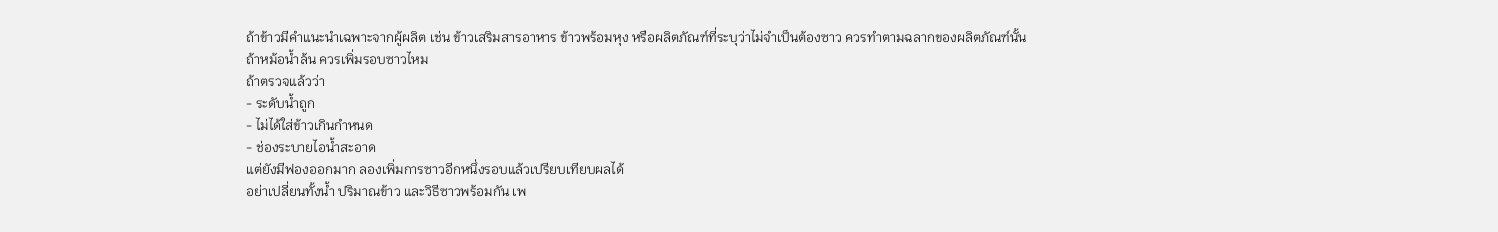ถ้าข้าวมีคำแนะนำเฉพาะจากผู้ผลิต เช่น ข้าวเสริมสารอาหาร ข้าวพร้อมหุง หรือผลิตภัณฑ์ที่ระบุว่าไม่จำเป็นต้องซาว ควรทำตามฉลากของผลิตภัณฑ์นั้น
ถ้าหม้อน้ำล้น ควรเพิ่มรอบซาวไหม
ถ้าตรวจแล้วว่า
- ระดับน้ำถูก
- ไม่ได้ใส่ข้าวเกินกำหนด
- ช่องระบายไอน้ำสะอาด
แต่ยังมีฟองออกมาก ลองเพิ่มการซาวอีกหนึ่งรอบแล้วเปรียบเทียบผลได้
อย่าเปลี่ยนทั้งน้ำ ปริมาณข้าว และวิธีซาวพร้อมกัน เพ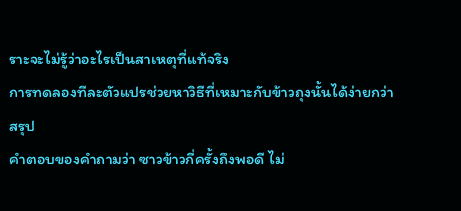ราะจะไม่รู้ว่าอะไรเป็นสาเหตุที่แท้จริง
การทดลองทีละตัวแปรช่วยหาวิธีที่เหมาะกับข้าวถุงนั้นได้ง่ายกว่า
สรุป
คำตอบของคำถามว่า ซาวข้าวกี่ครั้งถึงพอดี ไม่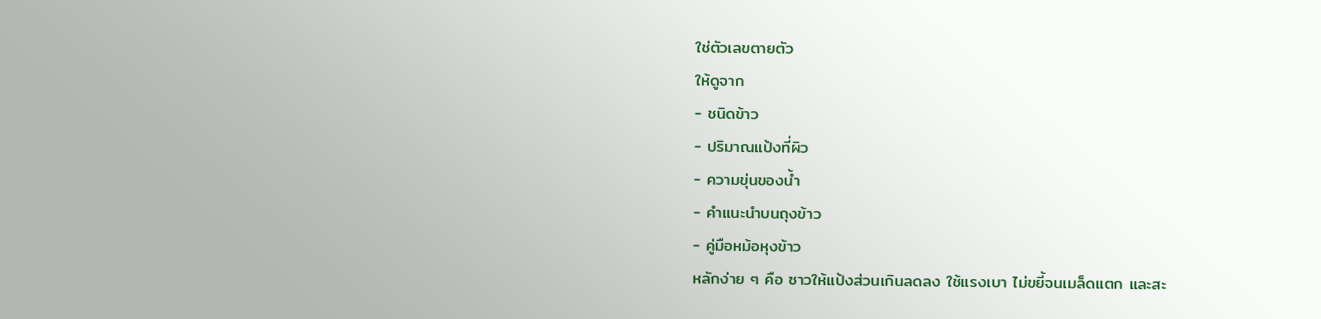ใช่ตัวเลขตายตัว
ให้ดูจาก
- ชนิดข้าว
- ปริมาณแป้งที่ผิว
- ความขุ่นของน้ำ
- คำแนะนำบนถุงข้าว
- คู่มือหม้อหุงข้าว
หลักง่าย ๆ คือ ซาวให้แป้งส่วนเกินลดลง ใช้แรงเบา ไม่ขยี้จนเมล็ดแตก และสะ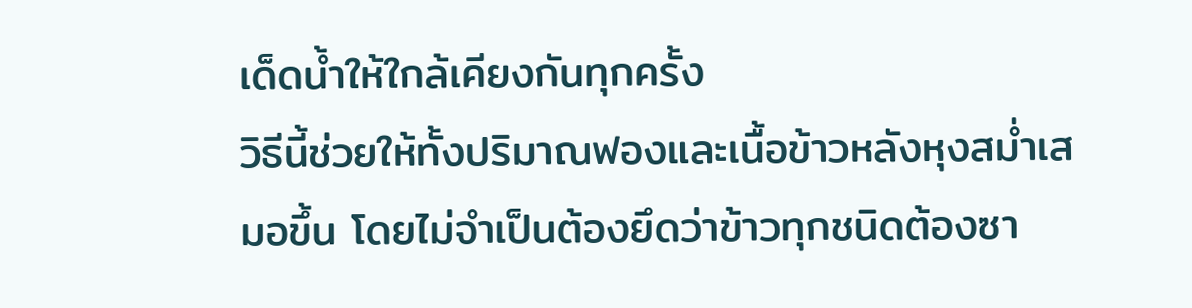เด็ดน้ำให้ใกล้เคียงกันทุกครั้ง
วิธีนี้ช่วยให้ทั้งปริมาณฟองและเนื้อข้าวหลังหุงสม่ำเสมอขึ้น โดยไม่จำเป็นต้องยึดว่าข้าวทุกชนิดต้องซา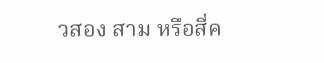วสอง สาม หรือสี่ค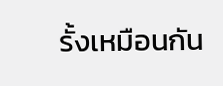รั้งเหมือนกัน